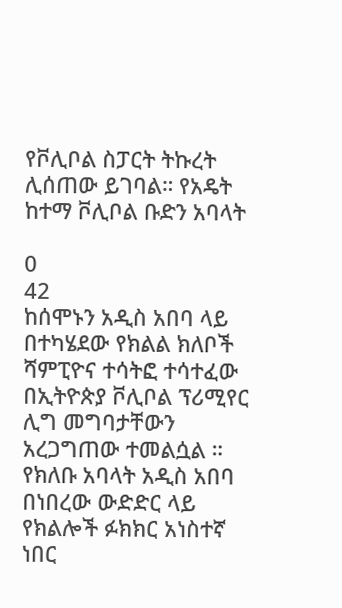የቮሊቦል ስፓርት ትኩረት ሊሰጠው ይገባል። የአዴት ከተማ ቮሊቦል ቡድን አባላት

0
42
ከሰሞኑን አዲስ አበባ ላይ በተካሄደው የክልል ክለቦች ሻምፒዮና ተሳትፎ ተሳተፈው በኢትዮጵያ ቮሊቦል ፕሪሚየር ሊግ መግባታቸውን አረጋግጠው ተመልሷል ።
የክለቡ አባላት አዲስ አበባ በነበረው ውድድር ላይ የክልሎች ፉክክር አነስተኛ ነበር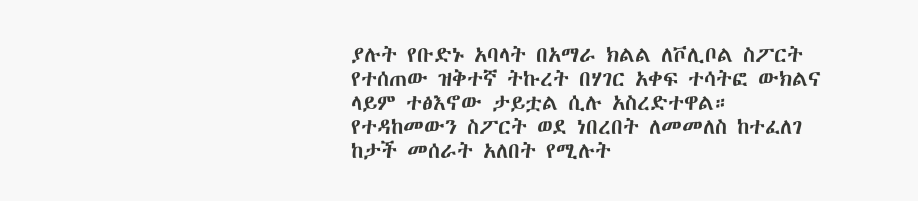ያሉት የቡድኑ አባላት በአማራ ክልል ለቮሊቦል ስፖርት የተሰጠው ዝቅተኛ ትኩረት በሃገር አቀፍ ተሳትፎ ውክልና ላይም ተፅእኖው ታይቷል ሲሉ አስረድተዋል።
የተዳከመውን ስፖርት ወደ ነበረበት ለመመለስ ከተፈለገ ከታች መሰራት አለበት የሚሉት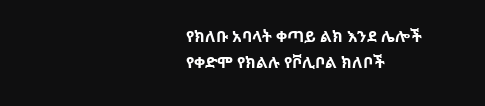የክለቡ አባላት ቀጣይ ልክ እንደ ሌሎች የቀድሞ የክልሉ የቮሊቦል ክለቦች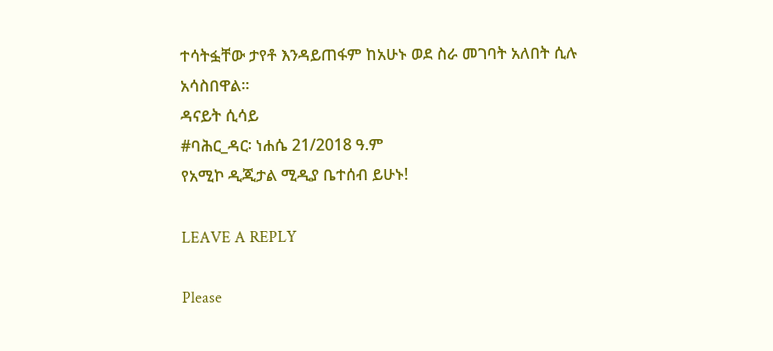ተሳትፏቸው ታየቶ እንዳይጠፋም ከአሁኑ ወደ ስራ መገባት አለበት ሲሉ አሳስበዋል፡፡
ዳናይት ሲሳይ
#ባሕር_ዳር፡ ነሐሴ 21/2018 ዓ.ም
የአሚኮ ዲጂታል ሚዲያ ቤተሰብ ይሁኑ!

LEAVE A REPLY

Please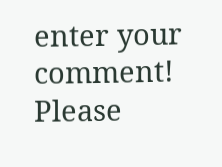enter your comment!
Please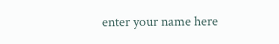enter your name here